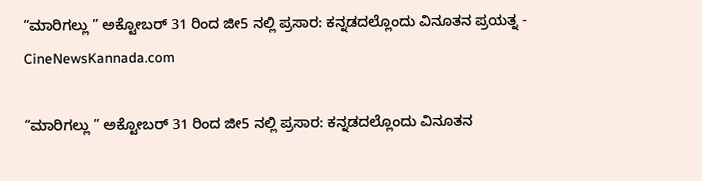“ಮಾರಿಗಲ್ಲು ” ಅಕ್ಟೋಬರ್ 31 ರಿಂದ ಜೀ5 ನಲ್ಲಿ ಪ್ರಸಾರ: ಕನ್ನಡದಲ್ಲೊಂದು ವಿನೂತನ ಪ್ರಯತ್ನ - CineNewsKannada.com

“ಮಾರಿಗಲ್ಲು ” ಅಕ್ಟೋಬರ್ 31 ರಿಂದ ಜೀ5 ನಲ್ಲಿ ಪ್ರಸಾರ: ಕನ್ನಡದಲ್ಲೊಂದು ವಿನೂತನ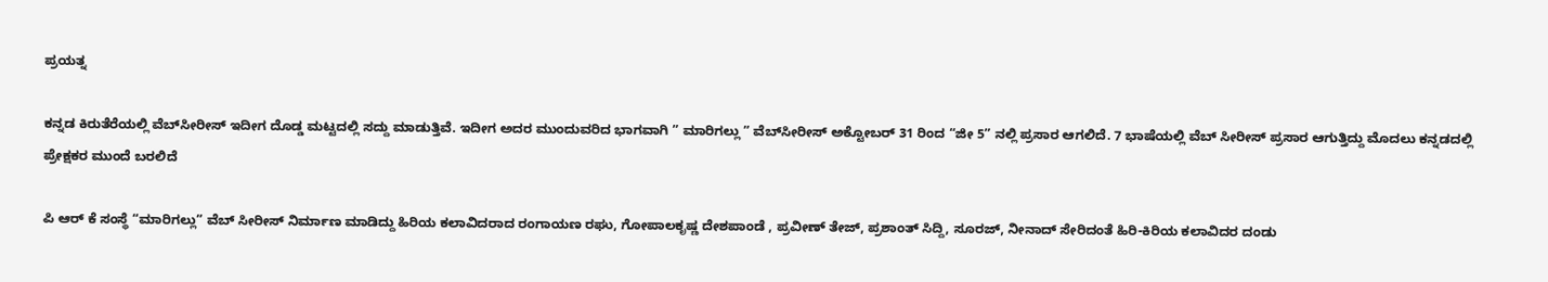ಪ್ರಯತ್ನ

ಕನ್ನಡ ಕಿರುತೆರೆಯಲ್ಲಿ ವೆಬ್‍ಸೀರೀಸ್ ಇದೀಗ ದೊಡ್ಡ ಮಟ್ಟದಲ್ಲಿ ಸದ್ದು ಮಾಡುತ್ತಿವೆ. ಇದೀಗ ಅದರ ಮುಂದುವರಿದ ಭಾಗವಾಗಿ ” ಮಾರಿಗಲ್ಲು ” ವೆಬ್‍ಸೀರೀಸ್ ಅಕ್ಟೋಬರ್ 31 ರಿಂದ “ಜೀ 5” ನಲ್ಲಿ ಪ್ರಸಾರ ಆಗಲಿದೆ. 7 ಭಾಷೆಯಲ್ಲಿ ವೆಬ್ ಸೀರೀಸ್ ಪ್ರಸಾರ ಆಗುತ್ತಿದ್ದು ಮೊದಲು ಕನ್ನಡದಲ್ಲಿ ಪ್ರೇಕ್ಷಕರ ಮುಂದೆ ಬರಲಿದೆ

ಪಿ ಆರ್ ಕೆ ಸಂಸ್ಥೆ “ಮಾರಿಗಲ್ಲು” ವೆಬ್ ಸೀರೀಸ್ ನಿರ್ಮಾಣ ಮಾಡಿದ್ದು ಹಿರಿಯ ಕಲಾವಿದರಾದ ರಂಗಾಯಣ ರಘು, ಗೋಪಾಲಕೃಷ್ಣ ದೇಶಪಾಂಡೆ , ಪ್ರವೀಣ್ ತೇಜ್, ಪ್ರಶಾಂತ್ ಸಿದ್ದಿ, ಸೂರಜ್, ನೀನಾದ್ ಸೇರಿದಂತೆ ಹಿರಿ-ಕಿರಿಯ ಕಲಾವಿದರ ದಂಡು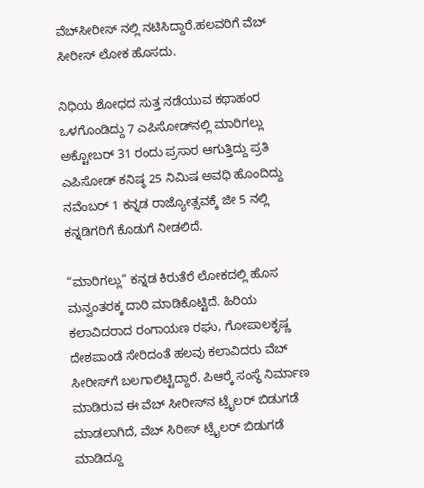ವೆಬ್‍ಸೀರೀಸ್ ನಲ್ಲಿ ನಟಿಸಿದ್ದಾರೆ.ಹಲವರಿಗೆ ವೆಬ್ ಸೀರೀಸ್ ಲೋಕ ಹೊಸದು.

ನಿಧಿಯ ಶೋಧದ ಸುತ್ತ ನಡೆಯುವ ಕಥಾಹಂರ ಒಳಗೊಂಡಿದ್ದು 7 ಎಪಿಸೋಡ್‍ನಲ್ಲಿ ಮಾರಿಗಲ್ಲು ಅಕ್ಟೋಬರ್ 31 ರಂದು ಪ್ರಸಾರ ಆಗುತ್ತಿದ್ದು ಪ್ರತಿ ಎಪಿಸೋಡ್ ಕನಿಷ್ಠ 25 ನಿಮಿಷ ಅವಧಿ ಹೊಂದಿದ್ದು ನವೆಂಬರ್ 1 ಕನ್ನಡ ರಾಜ್ಯೋತ್ಸವಕ್ಕೆ ಜೀ 5 ನಲ್ಲಿ ಕನ್ನಡಿಗರಿಗೆ ಕೊಡುಗೆ ನೀಡಲಿದೆ.

“ಮಾರಿಗಲ್ಲು” ಕನ್ನಡ ಕಿರುತೆರೆ ಲೋಕದಲ್ಲಿ ಹೊಸ ಮನ್ವಂತರಕ್ಕ ದಾರಿ ಮಾಡಿಕೊಟ್ಟಿದೆ. ಹಿರಿಯ ಕಲಾವಿದರಾದ ರಂಗಾಯಣ ರಘು, ಗೋಪಾಲಕೃಷ್ಣ ದೇಶಪಾಂಡೆ ಸೇರಿದಂತೆ ಹಲವು ಕಲಾವಿದರು ವೆಬ್ ಸೀರೀಸ್‍ಗೆ ಬಲಗಾಲಿಟ್ಟಿದ್ದಾರೆ. ಪಿಆರ್‍ಕೆ ಸಂಸ್ಥೆ ನಿರ್ಮಾಣ ಮಾಡಿರುವ ಈ ವೆಬ್ ಸೀರೀಸ್‍ನ ಟ್ರೈಲರ್ ಬಿಡುಗಡೆ ಮಾಡಲಾಗಿದೆ, ವೆಬ್ ಸಿರೀಸ್ ಟ್ರೈಲರ್ ಬಿಡುಗಡೆ ಮಾಡಿದ್ದೂ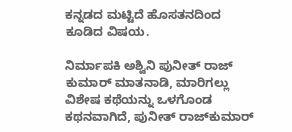ಕನ್ನಡದ ಮಟ್ಟಿದೆ ಹೊಸತನದಿಂದ ಕೂಡಿದ ವಿಷಯ.

ನಿರ್ಮಾಪಕಿ ಅಶ್ವಿನಿ ಪುನೀತ್ ರಾಜ್ ಕುಮಾರ್ ಮಾತನಾಡಿ, ಮಾರಿಗಲ್ಲು ವಿಶೇಷ ಕಥೆಯನ್ನು ಒಳಗೊಂಡ ಕಥನವಾಗಿದೆ, ಪುನೀತ್ ರಾಜ್‍ಕುಮಾರ್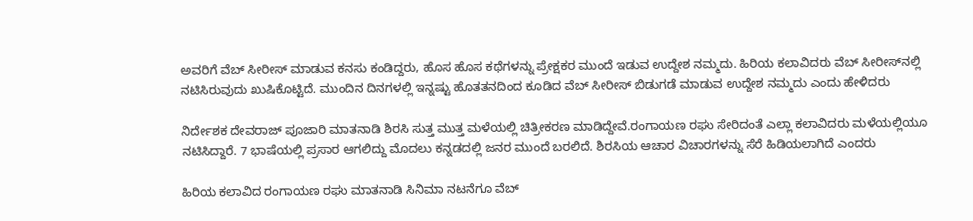ಅವರಿಗೆ ವೆಬ್ ಸೀರೀಸ್ ಮಾಡುವ ಕನಸು ಕಂಡಿದ್ದರು, ಹೊಸ ಹೊಸ ಕಥೆಗಳನ್ನು ಪ್ರೇಕ್ಷಕರ ಮುಂದೆ ಇಡುವ ಉದ್ದೇಶ ನಮ್ಮದು. ಹಿರಿಯ ಕಲಾವಿದರು ವೆಬ್ ಸೀರೀಸ್‍ನಲ್ಲಿ ನಟಿಸಿರುವುದು ಖುಷಿಕೊಟ್ಟಿದೆ. ಮುಂದಿನ ದಿನಗಳಲ್ಲಿ ಇನ್ನಷ್ಟು ಹೊತತನದಿಂದ ಕೂಡಿದ ವೆಬ್ ಸೀರೀಸ್ ಬಿಡುಗಡೆ ಮಾಡುವ ಉದ್ದೇಶ ನಮ್ಮದು ಎಂದು ಹೇಳಿದರು

ನಿರ್ದೇಶಕ ದೇವರಾಜ್ ಪೂಜಾರಿ ಮಾತನಾಡಿ ಶಿರಸಿ ಸುತ್ತ ಮುತ್ತ ಮಳೆಯಲ್ಲಿ ಚಿತ್ರೀಕರಣ ಮಾಡಿದ್ದೇವೆ.ರಂಗಾಯಣ ರಘು ಸೇರಿದಂತೆ ಎಲ್ಲಾ ಕಲಾವಿದರು ಮಳೆಯಲ್ಲಿಯೂ ನಟಿಸಿದ್ದಾರೆ. 7 ಭಾಷೆಯಲ್ಲಿ ಪ್ರಸಾರ ಆಗಲಿದ್ದು ಮೊದಲು ಕನ್ನಡದಲ್ಲಿ ಜನರ ಮುಂದೆ ಬರಲಿದೆ. ಶಿರಸಿಯ ಆಚಾರ ವಿಚಾರಗಳನ್ನು ಸೆರೆ ಹಿಡಿಯಲಾಗಿದೆ ಎಂದರು

ಹಿರಿಯ ಕಲಾವಿದ ರಂಗಾಯಣ ರಘು ಮಾತನಾಡಿ ಸಿನಿಮಾ ನಟನೆಗೂ ವೆಬ್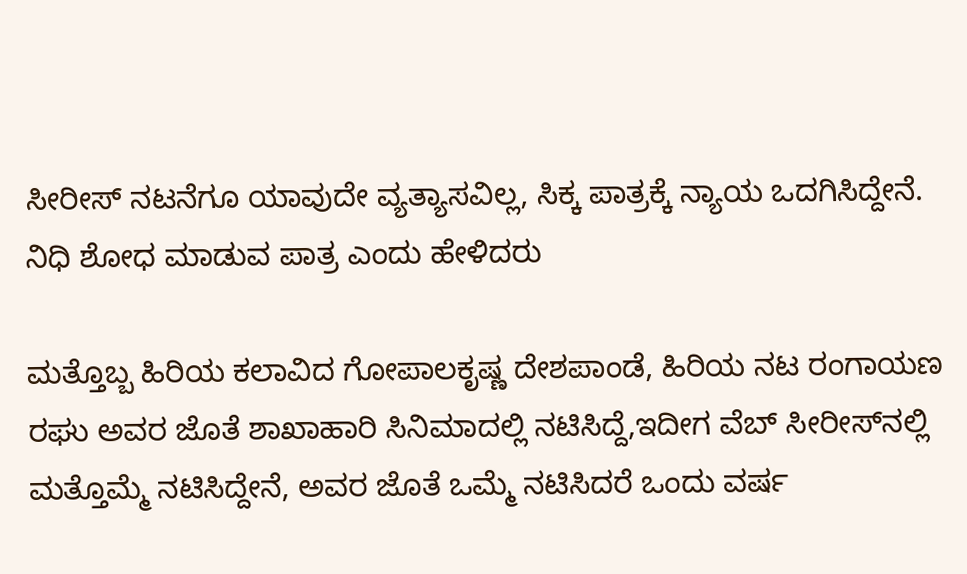ಸೀರೀಸ್ ನಟನೆಗೂ ಯಾವುದೇ ವ್ಯತ್ಯಾಸವಿಲ್ಲ, ಸಿಕ್ಕ ಪಾತ್ರಕ್ಕೆ ನ್ಯಾಯ ಒದಗಿಸಿದ್ದೇನೆ. ನಿಧಿ ಶೋಧ ಮಾಡುವ ಪಾತ್ರ ಎಂದು ಹೇಳಿದರು

ಮತ್ತೊಬ್ಬ ಹಿರಿಯ ಕಲಾವಿದ ಗೋಪಾಲಕೃಷ್ಣ ದೇಶಪಾಂಡೆ, ಹಿರಿಯ ನಟ ರಂಗಾಯಣ ರಘು ಅವರ ಜೊತೆ ಶಾಖಾಹಾರಿ ಸಿನಿಮಾದಲ್ಲಿ ನಟಿಸಿದ್ದೆ,ಇದೀಗ ವೆಬ್ ಸೀರೀಸ್‍ನಲ್ಲಿ ಮತ್ತೊಮ್ಮೆ ನಟಿಸಿದ್ದೇನೆ, ಅವರ ಜೊತೆ ಒಮ್ಮೆ ನಟಿಸಿದರೆ ಒಂದು ವರ್ಷ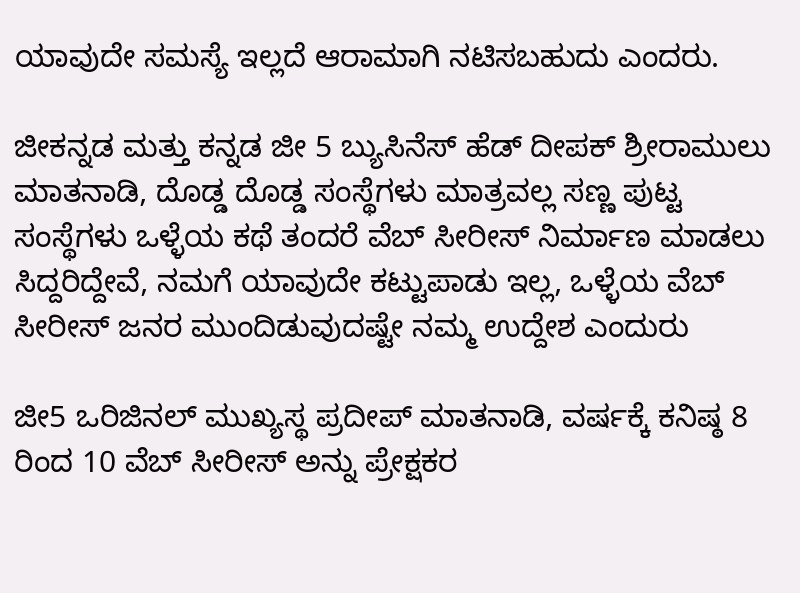ಯಾವುದೇ ಸಮಸ್ಯೆ ಇಲ್ಲದೆ ಆರಾಮಾಗಿ ನಟಿಸಬಹುದು ಎಂದರು.

ಜೀಕನ್ನಡ ಮತ್ತು ಕನ್ನಡ ಜೀ 5 ಬ್ಯುಸಿನೆಸ್ ಹೆಡ್ ದೀಪಕ್ ಶ್ರೀರಾಮುಲು ಮಾತನಾಡಿ, ದೊಡ್ಡ ದೊಡ್ಡ ಸಂಸ್ಥೆಗಳು ಮಾತ್ರವಲ್ಲ ಸಣ್ಣ ಪುಟ್ಟ ಸಂಸ್ಥೆಗಳು ಒಳ್ಳೆಯ ಕಥೆ ತಂದರೆ ವೆಬ್ ಸೀರೀಸ್ ನಿರ್ಮಾಣ ಮಾಡಲು ಸಿದ್ದರಿದ್ದೇವೆ, ನಮಗೆ ಯಾವುದೇ ಕಟ್ಟುಪಾಡು ಇಲ್ಲ, ಒಳ್ಳೆಯ ವೆಬ್ ಸೀರೀಸ್ ಜನರ ಮುಂದಿಡುವುದಷ್ಟೇ ನಮ್ಮ ಉದ್ದೇಶ ಎಂದುರು

ಜೀ5 ಒರಿಜಿನಲ್ ಮುಖ್ಯಸ್ಥ ಪ್ರದೀಪ್ ಮಾತನಾಡಿ, ವರ್ಷಕ್ಕೆ ಕನಿಷ್ಠ 8 ರಿಂದ 10 ವೆಬ್ ಸೀರೀಸ್ ಅನ್ನು ಪ್ರೇಕ್ಷಕರ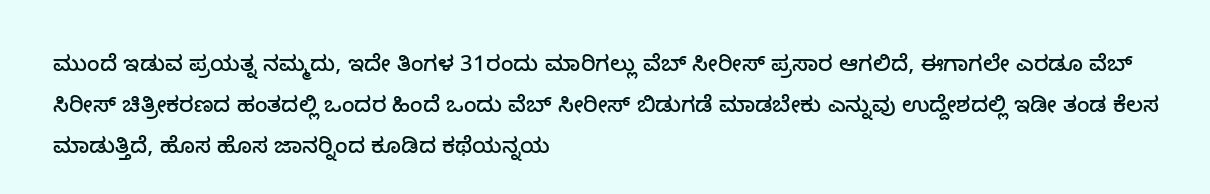ಮುಂದೆ ಇಡುವ ಪ್ರಯತ್ನ ನಮ್ಮದು, ಇದೇ ತಿಂಗಳ 31ರಂದು ಮಾರಿಗಲ್ಲು ವೆಬ್ ಸೀರೀಸ್ ಪ್ರಸಾರ ಆಗಲಿದೆ, ಈಗಾಗಲೇ ಎರಡೂ ವೆಬ್ ಸಿರೀಸ್ ಚಿತ್ರೀಕರಣದ ಹಂತದಲ್ಲಿ ಒಂದರ ಹಿಂದೆ ಒಂದು ವೆಬ್ ಸೀರೀಸ್ ಬಿಡುಗಡೆ ಮಾಡಬೇಕು ಎನ್ನುವು ಉದ್ದೇಶದಲ್ಲಿ ಇಡೀ ತಂಡ ಕೆಲಸ ಮಾಡುತ್ತಿದೆ, ಹೊಸ ಹೊಸ ಜಾನರ್‍ನಿಂದ ಕೂಡಿದ ಕಥೆಯನ್ನಯ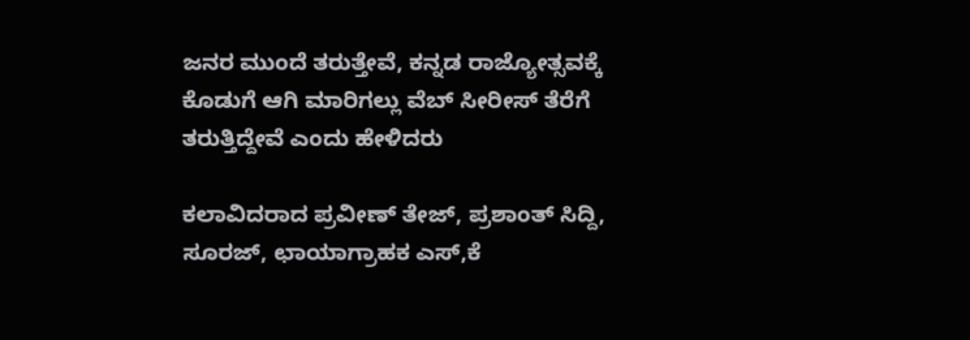ಜನರ ಮುಂದೆ ತರುತ್ತೇವೆ, ಕನ್ನಡ ರಾಜ್ಯೋತ್ಸವಕ್ಕೆ ಕೊಡುಗೆ ಆಗಿ ಮಾರಿಗಲ್ಲು ವೆಬ್ ಸೀರೀಸ್ ತೆರೆಗೆ ತರುತ್ತಿದ್ದೇವೆ ಎಂದು ಹೇಳಿದರು

ಕಲಾವಿದರಾದ ಪ್ರವೀಣ್ ತೇಜ್, ಪ್ರಶಾಂತ್ ಸಿದ್ದಿ, ಸೂರಜ್, ಛಾಯಾಗ್ರಾಹಕ ಎಸ್,ಕೆ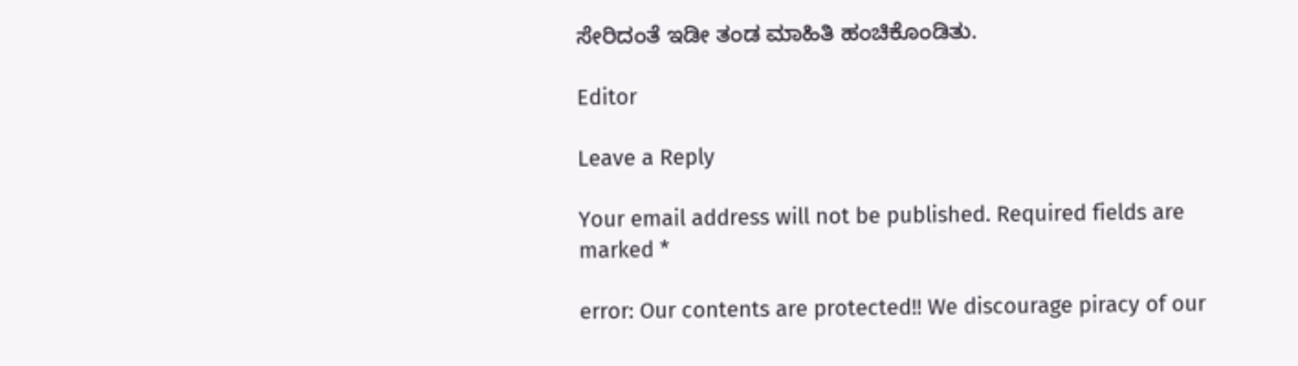ಸೇರಿದಂತೆ ಇಡೀ ತಂಡ ಮಾಹಿತಿ ಹಂಚಿಕೊಂಡಿತು.

Editor

Leave a Reply

Your email address will not be published. Required fields are marked *

error: Our contents are protected!! We discourage piracy of our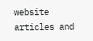website articles and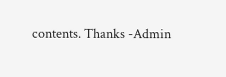contents. Thanks -Admin